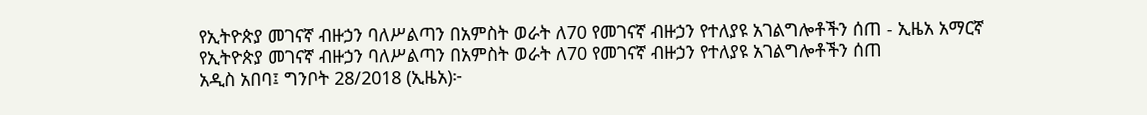የኢትዮጵያ መገናኛ ብዙኃን ባለሥልጣን በአምስት ወራት ለ70 የመገናኛ ብዙኃን የተለያዩ አገልግሎቶችን ሰጠ - ኢዜአ አማርኛ
የኢትዮጵያ መገናኛ ብዙኃን ባለሥልጣን በአምስት ወራት ለ70 የመገናኛ ብዙኃን የተለያዩ አገልግሎቶችን ሰጠ
አዲስ አበባ፤ ግንቦት 28/2018 (ኢዜአ)፦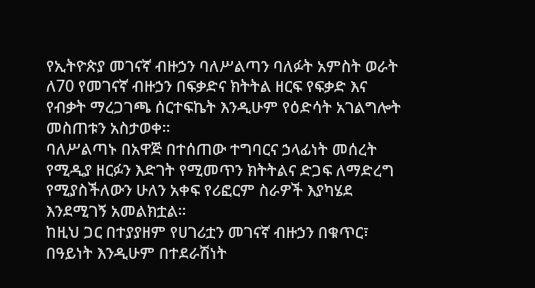የኢትዮጵያ መገናኛ ብዙኃን ባለሥልጣን ባለፉት አምስት ወራት ለ70 የመገናኛ ብዙኃን በፍቃድና ክትትል ዘርፍ የፍቃድ እና የብቃት ማረጋገጫ ሰርተፍኬት እንዲሁም የዕድሳት አገልግሎት መስጠቱን አስታወቀ።
ባለሥልጣኑ በአዋጅ በተሰጠው ተግባርና ኃላፊነት መሰረት የሚዲያ ዘርፉን እድገት የሚመጥን ክትትልና ድጋፍ ለማድረግ የሚያስችለውን ሁለን አቀፍ የሪፎርም ስራዎች እያካሄደ እንደሚገኝ አመልክቷል።
ከዚህ ጋር በተያያዘም የሀገሪቷን መገናኛ ብዙኃን በቁጥር፣ በዓይነት እንዲሁም በተደራሽነት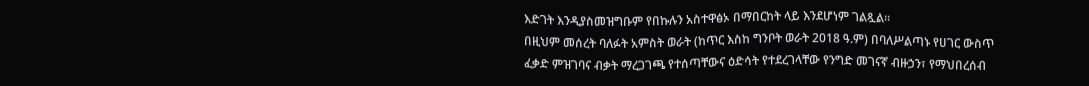እድገት እንዲያስመዝግቡም የበኩሉን አስተዋፅኦ በማበርከት ላይ እንደሆነም ገልጿል።
በዚህም መሰረት ባለፉት አምስት ወራት (ከጥር እስከ ግንቦት ወራት 2018 ዓ.ም) በባለሥልጣኑ የሀገር ውስጥ ፈቃድ ምዝገባና ብቃት ማረጋገጫ የተሰጣቸውና ዕድሳት የተደረገላቸው የንግድ መገናኛ ብዙኃን፣ የማህበረሰብ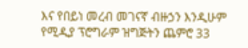እና የበይነ መረብ መገናኛ ብዙኃን እንዲሁም የሚዲያ ፕሮግራም ዝግጅትን ጨምሮ 33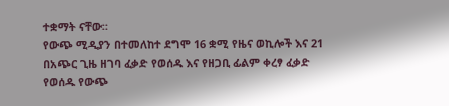ተቋማት ናቸው።
የውጭ ሚዲያን በተመለከተ ደግሞ 16 ቋሚ የዜና ወኪሎች እና 21 በአጭር ጊዜ ዘገባ ፈቃድ የወሰዱ እና የዘጋቢ ፊልም ቀረፃ ፈቃድ የወሰዱ የውጭ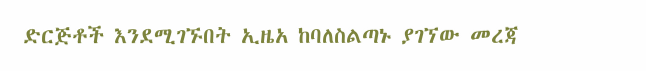ድርጅቶች እንደሚገኙበት ኢዜአ ከባለስልጣኑ ያገኘው መረጃ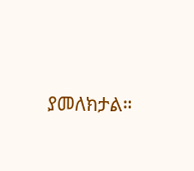ያመለክታል።